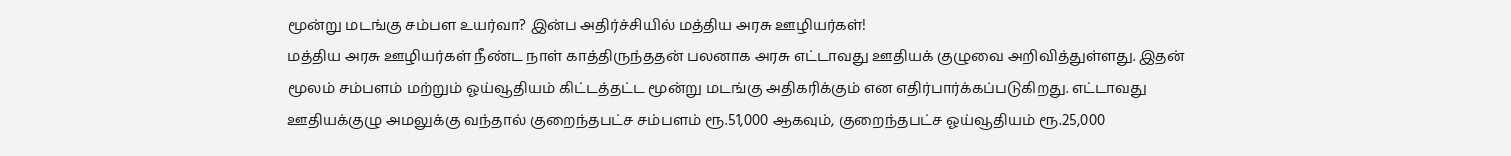மூன்று மடங்கு சம்பள உயர்வா? இன்ப அதிர்ச்சியில் மத்திய அரசு ஊழியர்கள்!
மத்திய அரசு ஊழியர்கள் நீண்ட நாள் காத்திருந்ததன் பலனாக அரசு எட்டாவது ஊதியக் குழுவை அறிவித்துள்ளது. இதன் மூலம் சம்பளம் மற்றும் ஓய்வூதியம் கிட்டத்தட்ட மூன்று மடங்கு அதிகரிக்கும் என எதிர்பார்க்கப்படுகிறது. எட்டாவது ஊதியக்குழு அமலுக்கு வந்தால் குறைந்தபட்ச சம்பளம் ரூ.51,000 ஆகவும், குறைந்தபட்ச ஓய்வூதியம் ரூ.25,000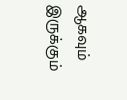ஆகவும் இருக்கும்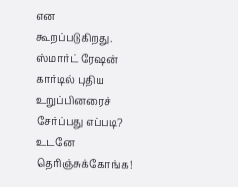என கூறப்படுகிறது.
ஸ்மார்ட் ரேஷன் கார்டில் புதிய உறுப்பினரைச் சேர்ப்பது எப்படி? உடனே தெரிஞ்சுக்கோங்க!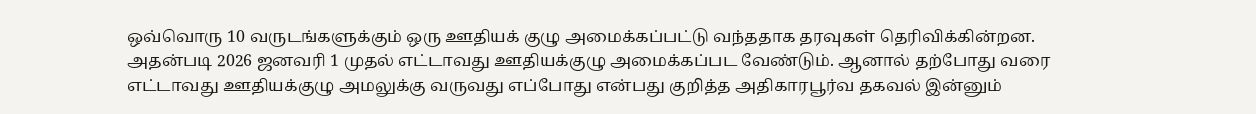ஒவ்வொரு 10 வருடங்களுக்கும் ஒரு ஊதியக் குழு அமைக்கப்பட்டு வந்ததாக தரவுகள் தெரிவிக்கின்றன. அதன்படி 2026 ஜனவரி 1 முதல் எட்டாவது ஊதியக்குழு அமைக்கப்பட வேண்டும். ஆனால் தற்போது வரை எட்டாவது ஊதியக்குழு அமலுக்கு வருவது எப்போது என்பது குறித்த அதிகாரபூர்வ தகவல் இன்னும்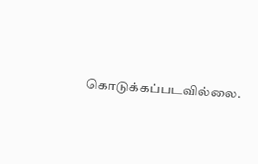கொடுக்கப்படவில்லை.